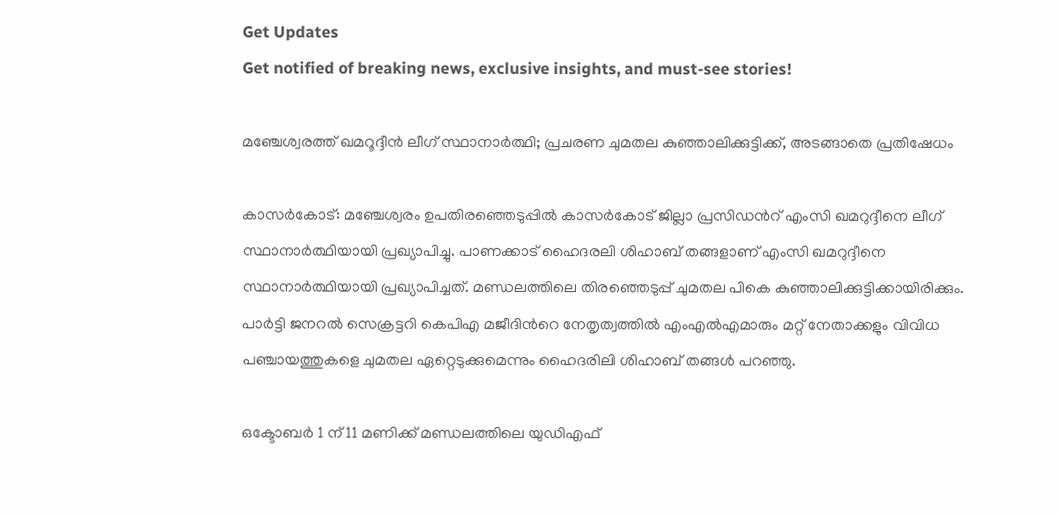Get Updates
Get notified of breaking news, exclusive insights, and must-see stories!

മഞ്ചേശ്വരത്ത് ഖമറൂദ്ദീന്‍ ലീഗ് സ്ഥാനാര്‍ത്ഥി; പ്രചരണ ചുമതല കുഞ്ഞാലിക്കുട്ടിക്ക്, അടങ്ങാതെ പ്രതിഷേധം

കാസര്‍കോട്: മഞ്ചേശ്വരം ഉപതിരഞ്ഞെടുപ്പില്‍ കാസര്‍കോട് ജില്ലാ പ്രസിഡന്‍റ് എംസി ഖമറുദ്ദീനെ ലീഗ് സ്ഥാനാര്‍ത്ഥിയായി പ്രഖ്യാപിച്ചു. പാണക്കാട് ഹൈദരലി ശിഹാബ് തങ്ങളാണ് എംസി ഖമറുദ്ദീനെ സ്ഥാനാര്‍ത്ഥിയായി പ്രഖ്യാപിച്ചത്. മണ്ഡ‍ലത്തിലെ തിരഞ്ഞെടുപ്പ് ചുമതല പികെ കുഞ്ഞാലിക്കുട്ടിക്കായിരിക്കും. പാര്‍ട്ടി ജനറല്‍ സെക്രട്ടറി കെപിഎ മജീദിന്‍റെ നേതൃത്വത്തില്‍ എംഎല്‍എമാരും മറ്റ് നേതാക്കളും വിവിധ പഞ്ചായത്തുകളെ ചുമതല ഏറ്റെടുക്കുമെന്നും ഹൈദരിലി ശിഹാബ് തങ്ങള്‍ പറഞ്ഞു.

ഒക്ടോബര്‍ 1 ന് 11 മണിക്ക് മണ്ഡലത്തിലെ യുഡിഎഫ്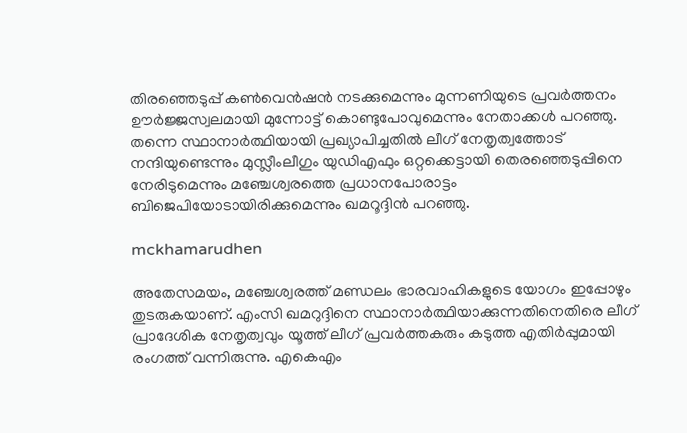തിരഞ്ഞെടുപ്പ് കണ്‍വെന്‍ഷന്‍ നടക്കുമെന്നും മുന്നണിയുടെ പ്രവര്‍ത്തനം ഊര്‍ജ്ജസ്വലമായി മുന്നോട്ട് കൊണ്ടുപോവുമെന്നും നേതാക്കള്‍ പറഞ്ഞു. തന്നെ സ്ഥാനാര്‍ത്ഥിയായി പ്രഖ്യാപിച്ചതില്‍ ലീഗ് നേതൃത്വത്തോട് നന്ദിയുണ്ടെന്നും മുസ്ലീംലീഗും യുഡിഎഫും ഒറ്റക്കെട്ടായി തെരഞ്ഞെടുപ്പിനെ നേരിടുമെന്നും മഞ്ചേശ്വരത്തെ പ്രധാനപോരാട്ടം ബിജെപിയോടായിരിക്കുമെന്നും ഖമറൂദ്ദിന്‍ പറഞ്ഞു.

mckhamarudhen

അതേസമയം, മഞ്ചേശ്വരത്ത് മണ്ഡലം ഭാരവാഹികളുടെ യോഗം ഇപ്പോഴും തുടരുകയാണ്. എംസി ഖമറുദ്ദിനെ സ്ഥാനാര്‍ത്ഥിയാക്കുന്നതിനെതിരെ ലീഗ് പ്രാദേശിക നേതൃത്വവും യൂത്ത് ലീഗ് പ്രവര്‍ത്തകരും കടുത്ത എതിര്‍പ്പുമായി രംഗത്ത് വന്നിരുന്നു. എകെഎം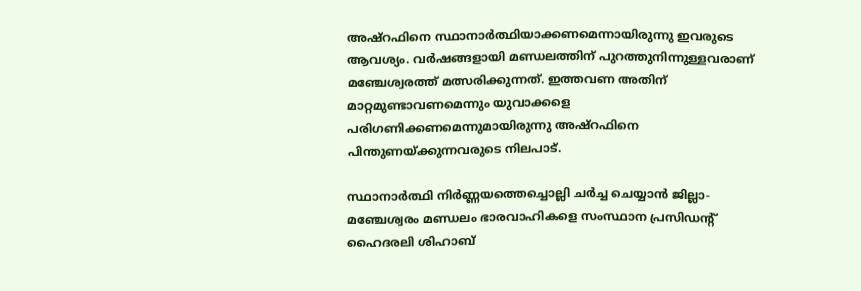അഷ്റഫിനെ സ്ഥാനാര്‍ത്ഥിയാക്കണമെന്നായിരുന്നു ഇവരുടെ ആവശ്യം. വര്‍ഷങ്ങളായി മണ്ഡലത്തിന് പുറത്തുനിന്നുള്ളവരാണ് മഞ്ചേശ്വരത്ത് മത്സരിക്കുന്നത്. ഇത്തവണ അതിന് മാറ്റമുണ്ടാവണമെന്നും യുവാക്കളെ പരിഗണിക്കണമെന്നുമായിരുന്നു അഷ്റഫിനെ പിന്തുണയ്ക്കുന്നവരുടെ നിലപാട്.

സ്ഥാനാര്‍ത്ഥി നിര്‍ണ്ണയത്തെച്ചൊല്ലി ചര്‍ച്ച ചെയ്യാന്‍ ജില്ലാ-മഞ്ചേശ്വരം മണ്ഡലം ഭാരവാഹികളെ സംസ്ഥാന പ്രസിഡന്‍റ് ഹൈദരലി ശിഹാബ്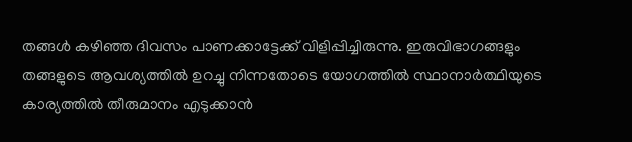തങ്ങള്‍ കഴിഞ്ഞ ദിവസം പാണക്കാട്ടേക്ക് വിളിപ്പിച്ചിരുന്നു. ഇരുവിഭാഗങ്ങളും തങ്ങളുടെ ആവശ്യത്തില്‍ ഉറച്ചു നിന്നതോടെ യോഗത്തില്‍ സ്ഥാനാര്‍ത്ഥിയുടെ കാര്യത്തില്‍ തീരുമാനം എടുക്കാന്‍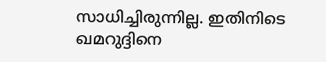സാധിച്ചിരുന്നില്ല. ഇതിനിടെ ഖമറുദ്ദിനെ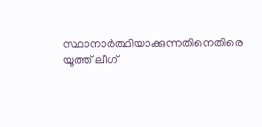സ്ഥാനാര്‍ത്ഥിയാക്കുന്നതിനെതിരെ യൂത്ത് ലീഗ്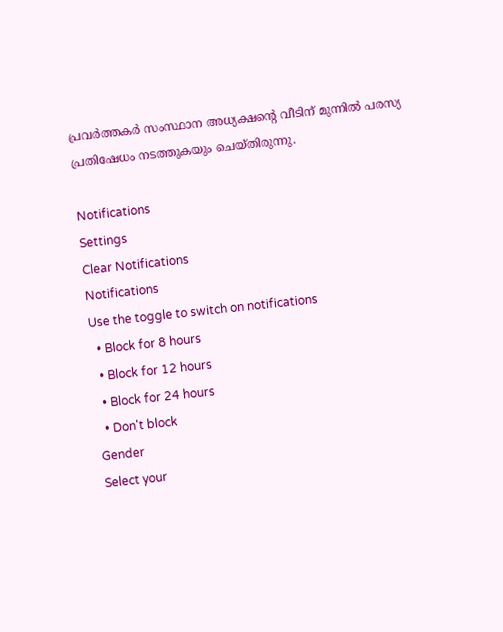പ്രവര്‍ത്തകര്‍ സംസ്ഥാന അധ്യക്ഷന്‍റെ വീടിന് മുന്നില്‍ പരസ്യ പ്രതിഷേധം നടത്തുകയും ചെയ്തിരുന്നു.

Notifications
Settings
Clear Notifications
Notifications
Use the toggle to switch on notifications
  • Block for 8 hours
  • Block for 12 hours
  • Block for 24 hours
  • Don't block
Gender
Select your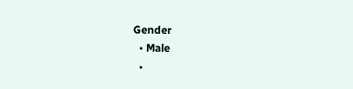Gender
  • Male
  •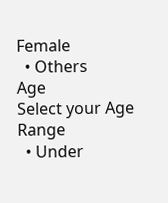Female
  • Others
Age
Select your Age Range
  • Under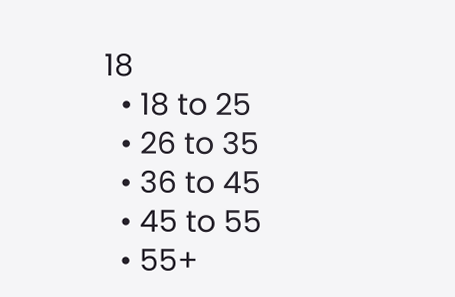18
  • 18 to 25
  • 26 to 35
  • 36 to 45
  • 45 to 55
  • 55+